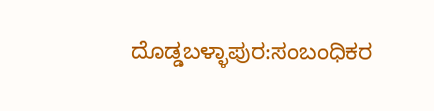ದೊಡ್ಡಬಳ್ಳಾಪುರ:ಸಂಬಂಧಿಕರ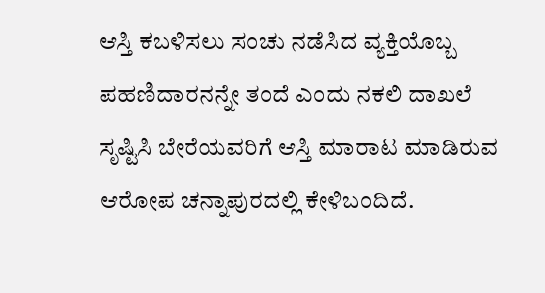ಆಸ್ತಿ ಕಬಳಿಸಲು ಸಂಚು ನಡೆಸಿದ ವ್ಯಕ್ತಿಯೊಬ್ಬ ಪಹಣಿದಾರನನ್ನೇ ತಂದೆ ಎಂದು ನಕಲಿ ದಾಖಲೆ ಸೃಷ್ಟಿಸಿ ಬೇರೆಯವರಿಗೆ ಆಸ್ತಿ ಮಾರಾಟ ಮಾಡಿರುವ ಆರೋಪ ಚನ್ನಾಪುರದಲ್ಲಿ ಕೇಳಿಬಂದಿದೆ.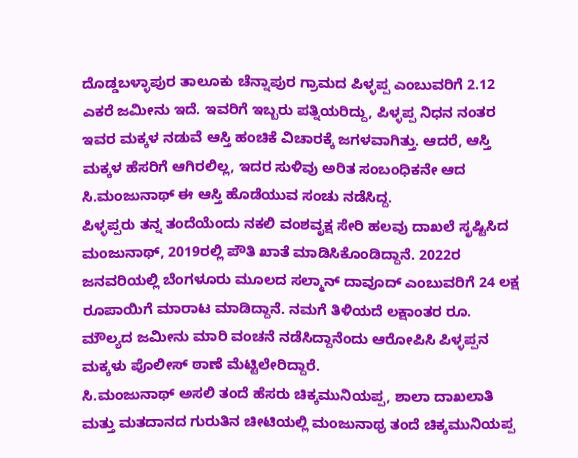ದೊಡ್ಡಬಳ್ಳಾಪುರ ತಾಲೂಕು ಚೆನ್ನಾಪುರ ಗ್ರಾಮದ ಪಿಳ್ಳಪ್ಪ ಎಂಬುವರಿಗೆ 2.12 ಎಕರೆ ಜಮೀನು ಇದೆ. ಇವರಿಗೆ ಇಬ್ಬರು ಪತ್ನಿಯರಿದ್ದು, ಪಿಳ್ಳಪ್ಪ ನಿಧನ ನಂತರ ಇವರ ಮಕ್ಕಳ ನಡುವೆ ಆಸ್ತಿ ಹಂಚಿಕೆ ವಿಚಾರಕ್ಕೆ ಜಗಳವಾಗಿತ್ತು. ಆದರೆ, ಆಸ್ತಿ ಮಕ್ಕಳ ಹೆಸರಿಗೆ ಆಗಿರಲಿಲ್ಲ, ಇದರ ಸುಳಿವು ಅರಿತ ಸಂಬಂಧಿಕನೇ ಆದ ಸಿ.ಮಂಜುನಾಥ್ ಈ ಆಸ್ತಿ ಹೊಡೆಯುವ ಸಂಚು ನಡೆಸಿದ್ದ.
ಪಿಳ್ಳಪ್ಪರು ತನ್ನ ತಂದೆಯೆಂದು ನಕಲಿ ವಂಶವೃಕ್ಷ ಸೇರಿ ಹಲವು ದಾಖಲೆ ಸೃಷ್ಟಿಸಿದ ಮಂಜುನಾಥ್, 2019ರಲ್ಲಿ ಪೌತಿ ಖಾತೆ ಮಾಡಿಸಿಕೊಂಡಿದ್ದಾನೆ. 2022ರ ಜನವರಿಯಲ್ಲಿ ಬೆಂಗಳೂರು ಮೂಲದ ಸಲ್ಮಾನ್ ದಾವೂದ್ ಎಂಬುವರಿಗೆ 24 ಲಕ್ಷ ರೂಪಾಯಿಗೆ ಮಾರಾಟ ಮಾಡಿದ್ದಾನೆ. ನಮಗೆ ತಿಳಿಯದೆ ಲಕ್ಷಾಂತರ ರೂ. ಮೌಲ್ಯದ ಜಮೀನು ಮಾರಿ ವಂಚನೆ ನಡೆಸಿದ್ದಾನೆಂದು ಆರೋಪಿಸಿ ಪಿಳ್ಳಪ್ಪನ ಮಕ್ಕಳು ಪೊಲೀಸ್ ಠಾಣೆ ಮೆಟ್ಟಿಲೇರಿದ್ದಾರೆ.
ಸಿ.ಮಂಜುನಾಥ್ ಅಸಲಿ ತಂದೆ ಹೆಸರು ಚಿಕ್ಕಮುನಿಯಪ್ಪ, ಶಾಲಾ ದಾಖಲಾತಿ ಮತ್ತು ಮತದಾನದ ಗುರುತಿನ ಚೀಟಿಯಲ್ಲಿ ಮಂಜುನಾಥ್ರ ತಂದೆ ಚಿಕ್ಕಮುನಿಯಪ್ಪ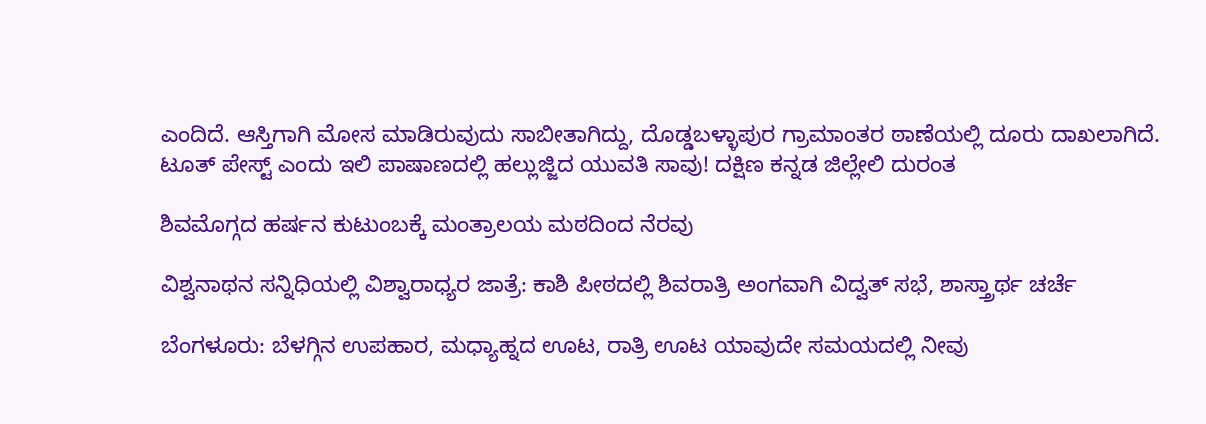ಎಂದಿದೆ. ಆಸ್ತಿಗಾಗಿ ಮೋಸ ಮಾಡಿರುವುದು ಸಾಬೀತಾಗಿದ್ದು, ದೊಡ್ಡಬಳ್ಳಾಪುರ ಗ್ರಾಮಾಂತರ ಠಾಣೆಯಲ್ಲಿ ದೂರು ದಾಖಲಾಗಿದೆ.
ಟೂತ್ ಪೇಸ್ಟ್ ಎಂದು ಇಲಿ ಪಾಷಾಣದಲ್ಲಿ ಹಲ್ಲುಜ್ಜಿದ ಯುವತಿ ಸಾವು! ದಕ್ಷಿಣ ಕನ್ನಡ ಜಿಲ್ಲೇಲಿ ದುರಂತ

ಶಿವಮೊಗ್ಗದ ಹರ್ಷನ ಕುಟುಂಬಕ್ಕೆ ಮಂತ್ರಾಲಯ ಮಠದಿಂದ ನೆರವು

ವಿಶ್ವನಾಥನ ಸನ್ನಿಧಿಯಲ್ಲಿ ವಿಶ್ವಾರಾಧ್ಯರ ಜಾತ್ರೆ: ಕಾಶಿ ಪೀಠದಲ್ಲಿ ಶಿವರಾತ್ರಿ ಅಂಗವಾಗಿ ವಿದ್ವತ್ ಸಭೆ, ಶಾಸ್ತ್ರಾರ್ಥ ಚರ್ಚೆ

ಬೆಂಗಳೂರು: ಬೆಳಗ್ಗಿನ ಉಪಹಾರ, ಮಧ್ಯಾಹ್ನದ ಊಟ, ರಾತ್ರಿ ಊಟ ಯಾವುದೇ ಸಮಯದಲ್ಲಿ ನೀವು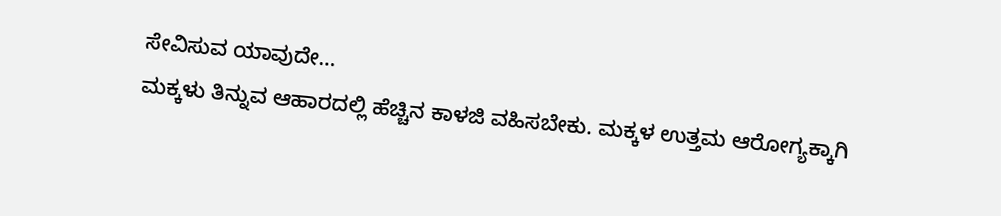ಸೇವಿಸುವ ಯಾವುದೇ…
ಮಕ್ಕಳು ತಿನ್ನುವ ಆಹಾರದಲ್ಲಿ ಹೆಚ್ಚಿನ ಕಾಳಜಿ ವಹಿಸಬೇಕು. ಮಕ್ಕಳ ಉತ್ತಮ ಆರೋಗ್ಯಕ್ಕಾಗಿ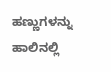ಹಣ್ಣುಗಳನ್ನು ಹಾಲಿನಲ್ಲಿ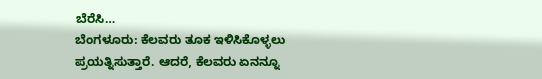ಬೆರೆಸಿ…
ಬೆಂಗಳೂರು: ಕೆಲವರು ತೂಕ ಇಳಿಸಿಕೊಳ್ಳಲು ಪ್ರಯತ್ನಿಸುತ್ತಾರೆ. ಆದರೆ, ಕೆಲವರು ಏನನ್ನೂ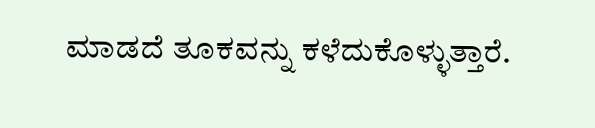ಮಾಡದೆ ತೂಕವನ್ನು ಕಳೆದುಕೊಳ್ಳುತ್ತಾರೆ.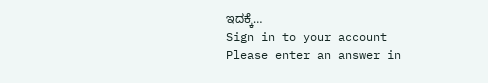ಇದಕ್ಕೆ…
Sign in to your account
Please enter an answer in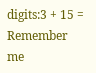digits:3 + 15 =
Remember me